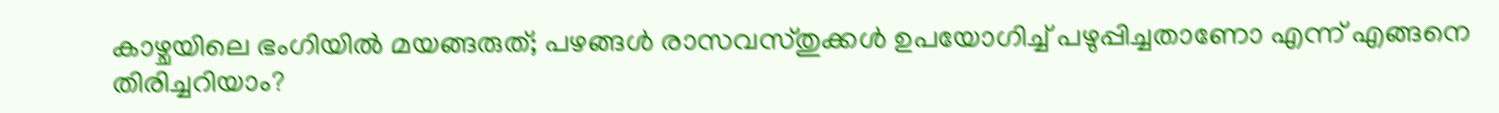കാഴ്ചയിലെ ഭംഗിയിൽ മയങ്ങരുത്; പഴങ്ങൾ രാസവസ്തുക്കൾ ഉപയോഗിച്ച് പഴുപ്പിച്ചതാണോ എന്ന് എങ്ങനെ തിരിച്ചറിയാം?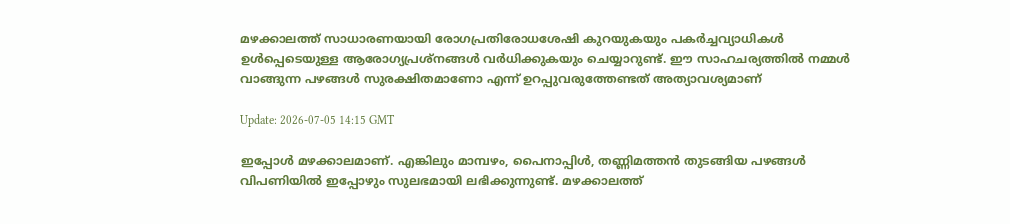മഴക്കാലത്ത് സാധാരണയായി രോഗപ്രതിരോധശേഷി കുറയുകയും പകർച്ചവ്യാധികൾ ഉൾപ്പെടെയുള്ള ആരോഗ്യപ്രശ്നങ്ങൾ വർധിക്കുകയും ചെയ്യാറുണ്ട്. ഈ സാഹചര്യത്തിൽ നമ്മൾ വാങ്ങുന്ന പഴങ്ങൾ സുരക്ഷിതമാണോ എന്ന് ഉറപ്പുവരുത്തേണ്ടത് അത്യാവശ്യമാണ്

Update: 2026-07-05 14:15 GMT

ഇപ്പോൾ മഴക്കാലമാണ്. എങ്കിലും മാമ്പഴം, പൈനാപ്പിൾ, തണ്ണിമത്തൻ തുടങ്ങിയ പഴങ്ങൾ വിപണിയിൽ ഇപ്പോഴും സുലഭമായി ലഭിക്കുന്നുണ്ട്. മഴക്കാലത്ത്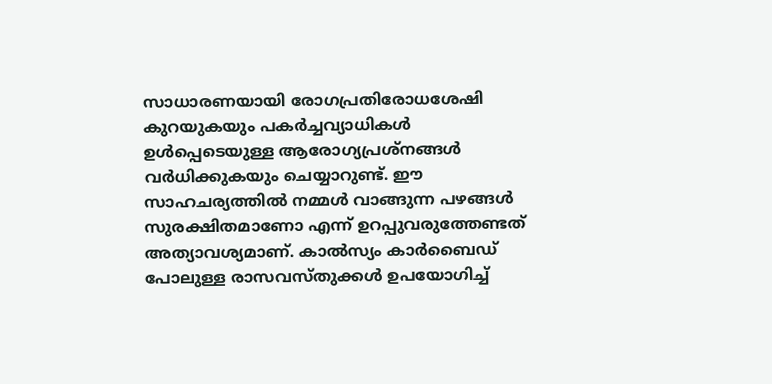സാധാരണയായി രോഗപ്രതിരോധശേഷി കുറയുകയും പകർച്ചവ്യാധികൾ ഉൾപ്പെടെയുള്ള ആരോഗ്യപ്രശ്നങ്ങൾ വർധിക്കുകയും ചെയ്യാറുണ്ട്. ഈ സാഹചര്യത്തിൽ നമ്മൾ വാങ്ങുന്ന പഴങ്ങൾ സുരക്ഷിതമാണോ എന്ന് ഉറപ്പുവരുത്തേണ്ടത് അത്യാവശ്യമാണ്. കാൽസ്യം കാർബൈഡ് പോലുള്ള രാസവസ്തുക്കൾ ഉപയോഗിച്ച്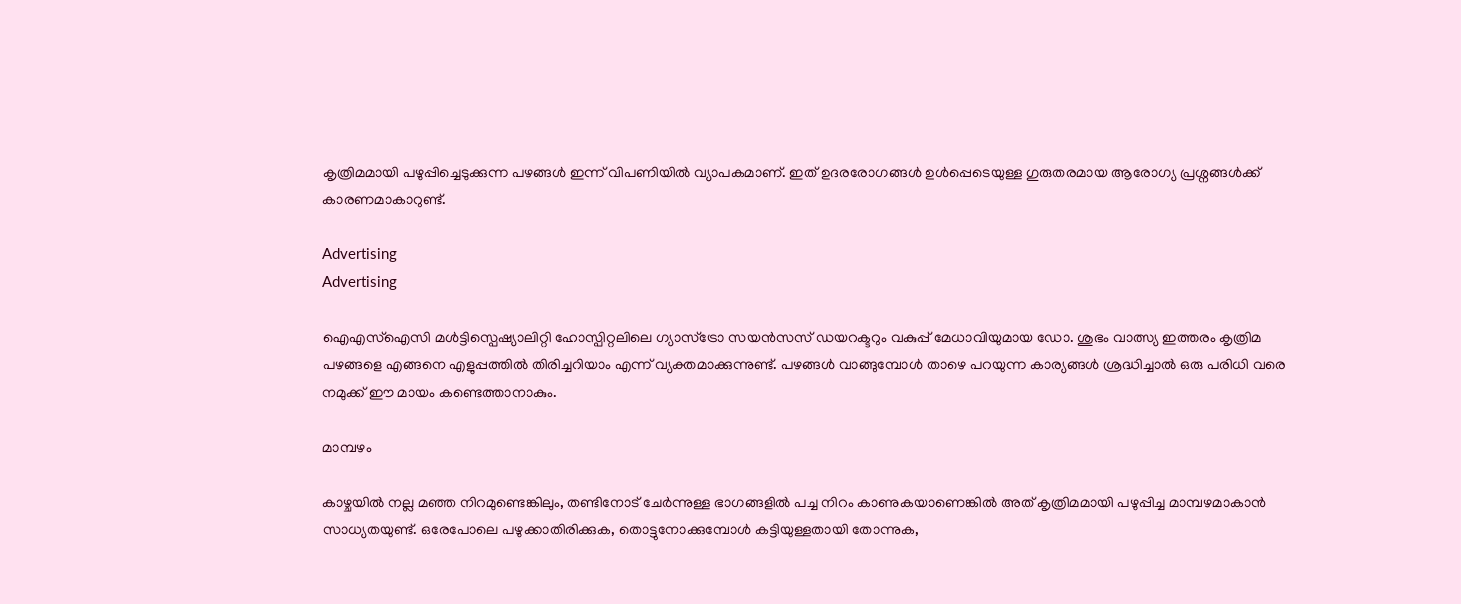കൃത്രിമമായി പഴുപ്പിച്ചെടുക്കുന്ന പഴങ്ങൾ ഇന്ന് വിപണിയിൽ വ്യാപകമാണ്. ഇത് ഉദരരോഗങ്ങൾ ഉൾപ്പെടെയുള്ള ഗുരുതരമായ ആരോഗ്യ പ്രശ്നങ്ങൾക്ക് കാരണമാകാറുണ്ട്.

Advertising
Advertising

ഐഎസ്ഐസി മൾട്ടിസ്പെഷ്യാലിറ്റി ഹോസ്പിറ്റലിലെ ഗ്യാസ്ട്രോ സയൻസസ് ഡയറക്ടറും വകുപ്പ് മേധാവിയുമായ ഡോ. ശുഭം വാത്സ്യ ഇത്തരം കൃത്രിമ പഴങ്ങളെ എങ്ങനെ എളുപ്പത്തിൽ തിരിച്ചറിയാം എന്ന് വ്യക്തമാക്കുന്നുണ്ട്. പഴങ്ങൾ വാങ്ങുമ്പോൾ താഴെ പറയുന്ന കാര്യങ്ങൾ ശ്രദ്ധിച്ചാൽ ഒരു പരിധി വരെ നമുക്ക് ഈ മായം കണ്ടെത്താനാകും.

മാമ്പഴം

കാഴ്ചയിൽ നല്ല മഞ്ഞ നിറമുണ്ടെങ്കിലും, തണ്ടിനോട് ചേർന്നുള്ള ഭാഗങ്ങളിൽ പച്ച നിറം കാണുകയാണെങ്കിൽ അത് കൃത്രിമമായി പഴുപ്പിച്ച മാമ്പഴമാകാൻ സാധ്യതയുണ്ട്. ഒരേപോലെ പഴുക്കാതിരിക്കുക, തൊട്ടുനോക്കുമ്പോൾ കട്ടിയുള്ളതായി തോന്നുക,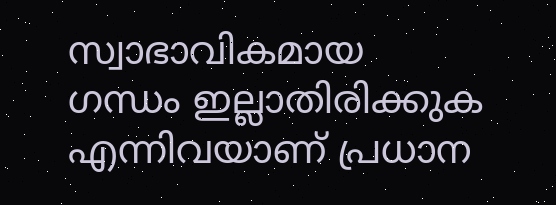സ്വാഭാവികമായ ഗന്ധം ഇല്ലാതിരിക്കുക എന്നിവയാണ് പ്രധാന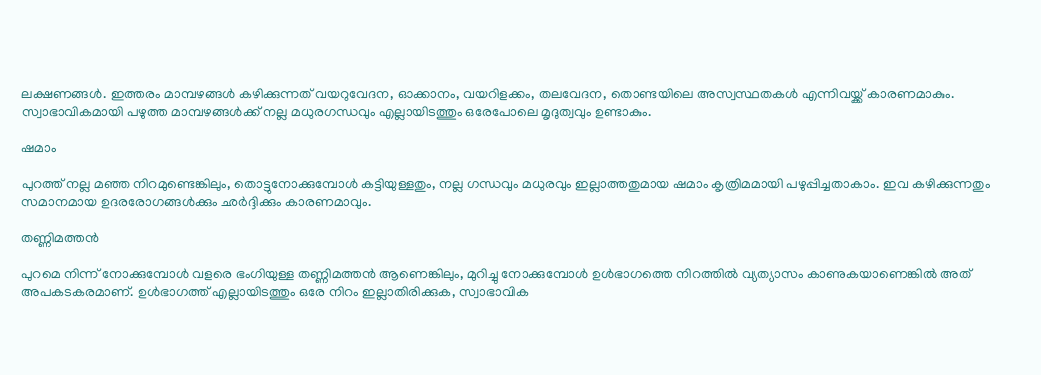ലക്ഷണങ്ങൾ. ഇത്തരം മാമ്പഴങ്ങൾ കഴിക്കുന്നത് വയറുവേദന, ഓക്കാനം, വയറിളക്കം, തലവേദന, തൊണ്ടയിലെ അസ്വസ്ഥതകൾ എന്നിവയ്ക്ക് കാരണമാകും. സ്വാഭാവികമായി പഴുത്ത മാമ്പഴങ്ങൾക്ക് നല്ല മധുരഗന്ധവും എല്ലായിടത്തും ഒരേപോലെ മൃദുത്വവും ഉണ്ടാകും.

ഷമാം

പുറത്ത് നല്ല മഞ്ഞ നിറമുണ്ടെങ്കിലും, തൊട്ടുനോക്കുമ്പോൾ കട്ടിയുള്ളതും, നല്ല ഗന്ധവും മധുരവും ഇല്ലാത്തതുമായ ഷമാം കൃത്രിമമായി പഴുപ്പിച്ചതാകാം. ഇവ കഴിക്കുന്നതും സമാനമായ ഉദരരോഗങ്ങൾക്കും ഛർദ്ദിക്കും കാരണമാവും.

തണ്ണിമത്തൻ

പുറമെ നിന്ന് നോക്കുമ്പോൾ വളരെ ഭംഗിയുള്ള തണ്ണിമത്തൻ ആണെങ്കിലും, മുറിച്ചു നോക്കുമ്പോൾ ഉൾഭാഗത്തെ നിറത്തിൽ വ്യത്യാസം കാണുകയാണെങ്കിൽ അത് അപകടകരമാണ്. ഉൾഭാഗത്ത് എല്ലായിടത്തും ഒരേ നിറം ഇല്ലാതിരിക്കുക, സ്വാഭാവിക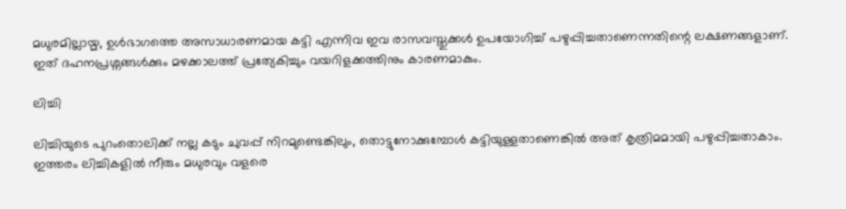മധുരമില്ലായ്മ, ഉൾഭാഗത്തെ അസാധാരണമായ കട്ടി എന്നിവ ഇവ രാസവസ്തുക്കൾ ഉപയോഗിച്ച് പഴുപ്പിച്ചതാണെന്നതിന്റെ ലക്ഷണങ്ങളാണ്. ഇത് ദഹനപ്രശ്നങ്ങൾക്കും മഴക്കാലത്ത് പ്രത്യേകിച്ചും വയറിളക്കത്തിനും കാരണമാകും.

ലിച്ചി

ലിച്ചിയുടെ പുറംതൊലിക്ക് നല്ല കടും ചുവപ്പ് നിറമുണ്ടെങ്കിലും, തൊട്ടുനോക്കുമ്പോൾ കട്ടിയുള്ളതാണെങ്കിൽ അത് കൃത്രിമമായി പഴുപ്പിച്ചതാകാം. ഇത്തരം ലിച്ചികളിൽ നീരും മധുരവും വളരെ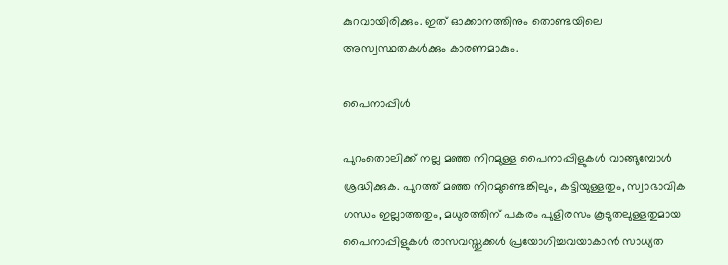കുറവായിരിക്കും. ഇത് ഓക്കാനത്തിനും തൊണ്ടയിലെ അസ്വസ്ഥതകൾക്കും കാരണമാകും.

പൈനാപ്പിൾ

പുറംതൊലിക്ക് നല്ല മഞ്ഞ നിറമുള്ള പൈനാപ്പിളുകൾ വാങ്ങുമ്പോൾ ശ്രദ്ധിക്കുക. പുറത്ത് മഞ്ഞ നിറമുണ്ടെങ്കിലും, കട്ടിയുള്ളതും, സ്വാഭാവിക ഗന്ധം ഇല്ലാത്തതും, മധുരത്തിന് പകരം പുളിരസം കൂടുതലുള്ളതുമായ പൈനാപ്പിളുകൾ രാസവസ്തുക്കൾ പ്രയോഗിച്ചവയാകാൻ സാധ്യത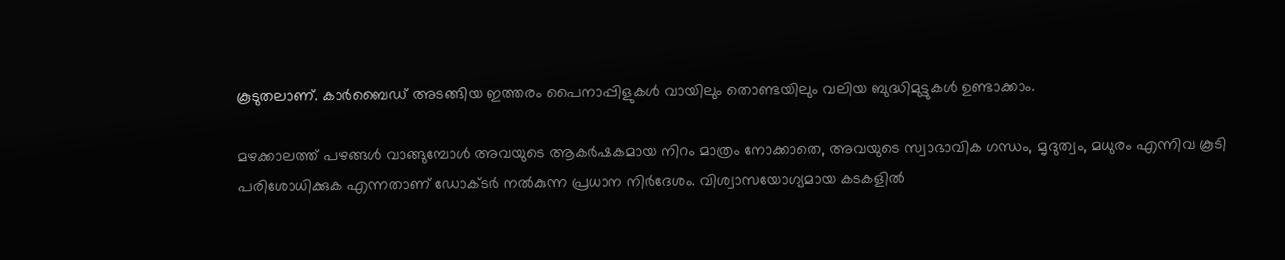കൂടുതലാണ്. കാർബൈഡ് അടങ്ങിയ ഇത്തരം പൈനാപ്പിളുകൾ വായിലും തൊണ്ടയിലും വലിയ ബുദ്ധിമുട്ടുകൾ ഉണ്ടാക്കാം.

മഴക്കാലത്ത് പഴങ്ങൾ വാങ്ങുമ്പോൾ അവയുടെ ആകർഷകമായ നിറം മാത്രം നോക്കാതെ, അവയുടെ സ്വാഭാവിക ഗന്ധം, മൃദുത്വം, മധുരം എന്നിവ കൂടി പരിശോധിക്കുക എന്നതാണ് ഡോക്ടർ നൽകുന്ന പ്രധാന നിർദേശം. വിശ്വാസയോഗ്യമായ കടകളിൽ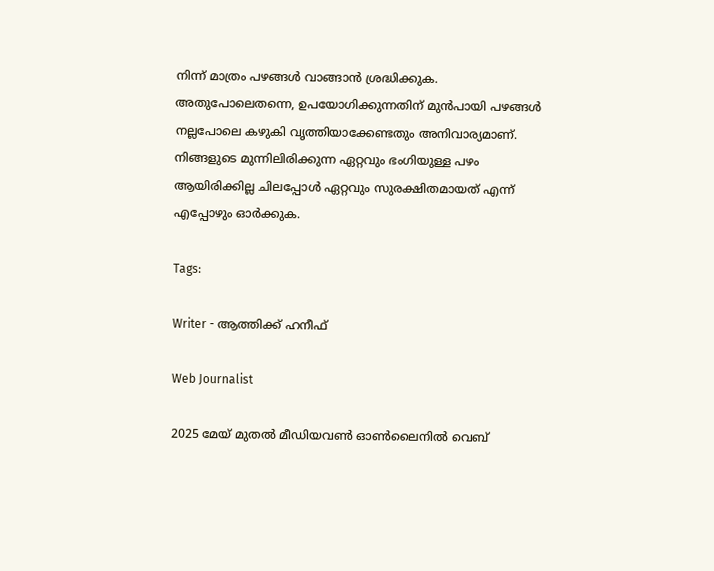നിന്ന് മാത്രം പഴങ്ങൾ വാങ്ങാൻ ശ്രദ്ധിക്കുക. അതുപോലെതന്നെ, ഉപയോഗിക്കുന്നതിന് മുൻപായി പഴങ്ങൾ നല്ലപോലെ കഴുകി വൃത്തിയാക്കേണ്ടതും അനിവാര്യമാണ്. നിങ്ങളുടെ മുന്നിലിരിക്കുന്ന ഏറ്റവും ഭംഗിയുള്ള പഴം ആയിരിക്കില്ല ചിലപ്പോൾ ഏറ്റവും സുരക്ഷിതമായത് എന്ന് എപ്പോഴും ഓർക്കുക.

Tags:

Writer - ആത്തിക്ക് ഹനീഫ്

Web Journalist

2025 മേയ് മുതൽ മീഡിയവൺ ഓൺലൈനിൽ വെബ്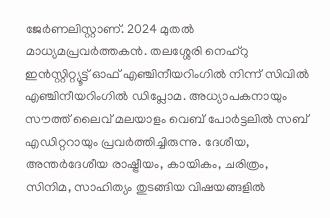ജേർണലിസ്റ്റാണ്. 2024 മുതൽ മാധ്യമപ്രവർത്തകൻ. തലശ്ശേരി നെഹ്‌റു ഇൻസ്റ്റിറ്റ്യൂട്ട് ഓഫ് എഞ്ചിനീയറിംഗിൽ നിന്ന് സിവിൽ എഞ്ചിനീയറിംഗിൽ ഡിപ്ലോമ. അധ്യാപകനായും സൗത്ത് ലൈവ് മലയാളം വെബ് പോർട്ടലിൽ സബ് എഡിറ്ററായും പ്രവർത്തിച്ചിരുന്നു. ദേശീയ, അന്തർദേശീയ രാഷ്ട്രീയം, കായികം, ചരിത്രം, സിനിമ, സാഹിത്യം തുടങ്ങിയ വിഷയങ്ങളിൽ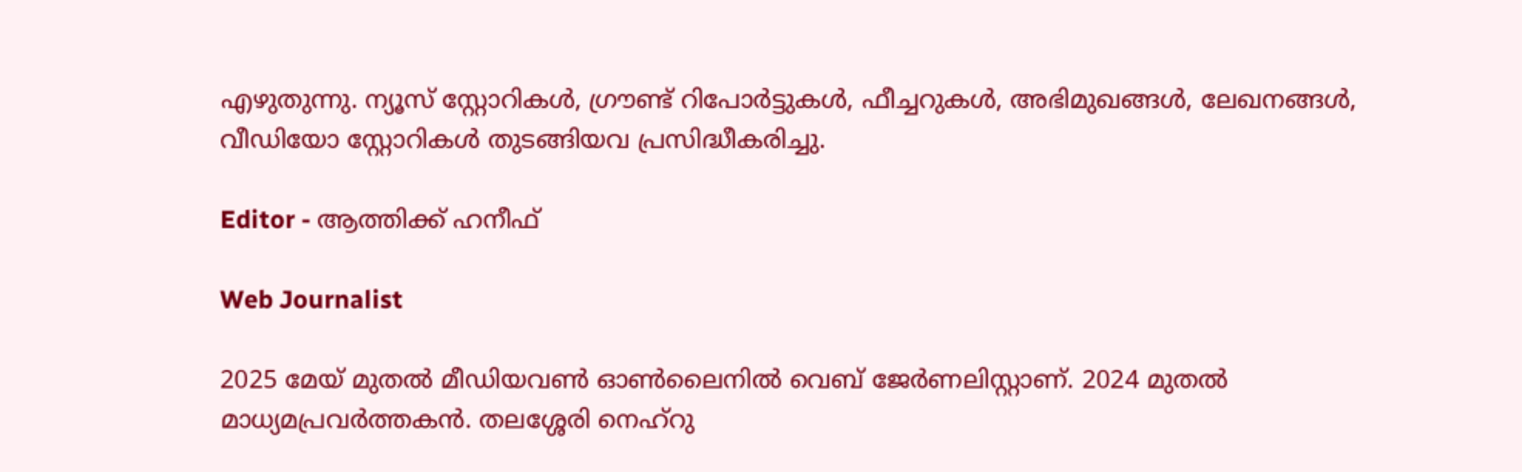എഴുതുന്നു. ന്യൂസ് സ്റ്റോറികൾ, ഗ്രൗണ്ട് റിപോർട്ടുകൾ, ഫീച്ചറുകൾ, അഭിമുഖങ്ങൾ, ലേഖനങ്ങൾ, വീഡിയോ സ്റ്റോറികൾ തുടങ്ങിയവ പ്രസിദ്ധീകരിച്ചു.

Editor - ആത്തിക്ക് ഹനീഫ്

Web Journalist

2025 മേയ് മുതൽ മീഡിയവൺ ഓൺലൈനിൽ വെബ് ജേർണലിസ്റ്റാണ്. 2024 മുതൽ മാധ്യമപ്രവർത്തകൻ. തലശ്ശേരി നെഹ്‌റു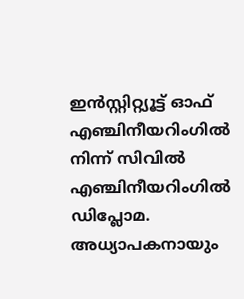ഇൻസ്റ്റിറ്റ്യൂട്ട് ഓഫ് എഞ്ചിനീയറിംഗിൽ നിന്ന് സിവിൽ എഞ്ചിനീയറിംഗിൽ ഡിപ്ലോമ. അധ്യാപകനായും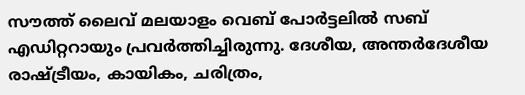സൗത്ത് ലൈവ് മലയാളം വെബ് പോർട്ടലിൽ സബ് എഡിറ്ററായും പ്രവർത്തിച്ചിരുന്നു. ദേശീയ, അന്തർദേശീയ രാഷ്ട്രീയം, കായികം, ചരിത്രം,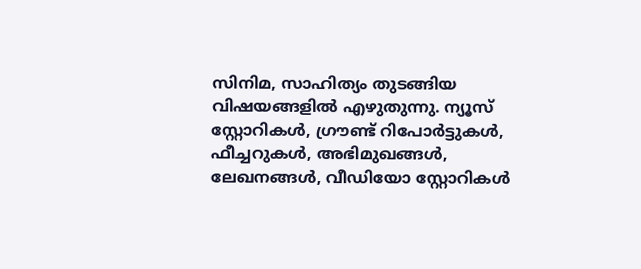സിനിമ, സാഹിത്യം തുടങ്ങിയ വിഷയങ്ങളിൽ എഴുതുന്നു. ന്യൂസ് സ്റ്റോറികൾ, ഗ്രൗണ്ട് റിപോർട്ടുകൾ, ഫീച്ചറുകൾ, അഭിമുഖങ്ങൾ, ലേഖനങ്ങൾ, വീഡിയോ സ്റ്റോറികൾ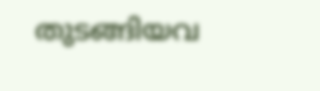തുടങ്ങിയവ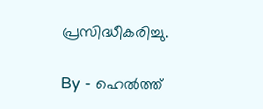പ്രസിദ്ധീകരിച്ചു.

By - ഹെൽത്ത്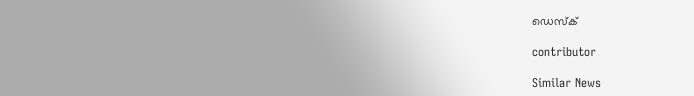ഡെസ്ക്

contributor

Similar News